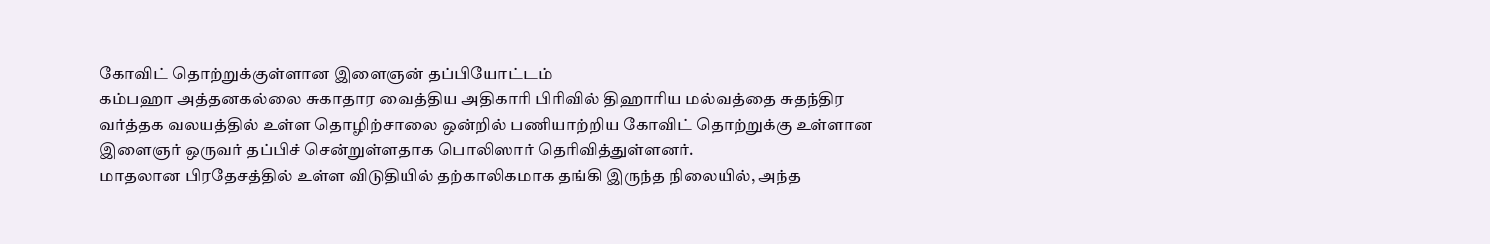கோவிட் தொற்றுக்குள்ளான இளைஞன் தப்பியோட்டம்
கம்பஹா அத்தனகல்லை சுகாதார வைத்திய அதிகாரி பிரிவில் திஹாரிய மல்வத்தை சுதந்திர வர்த்தக வலயத்தில் உள்ள தொழிற்சாலை ஒன்றில் பணியாற்றிய கோவிட் தொற்றுக்கு உள்ளான இளைஞர் ஒருவர் தப்பிச் சென்றுள்ளதாக பொலிஸார் தெரிவித்துள்ளனர்.
மாதலான பிரதேசத்தில் உள்ள விடுதியில் தற்காலிகமாக தங்கி இருந்த நிலையில், அந்த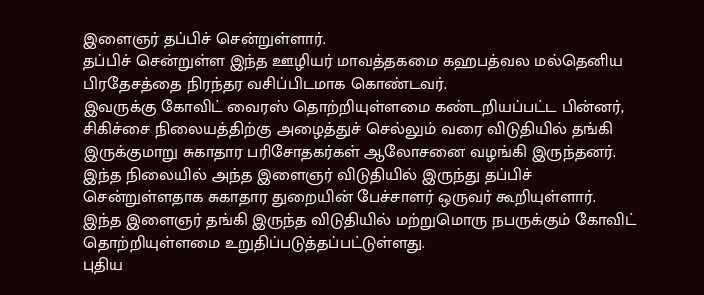இளைஞர் தப்பிச் சென்றுள்ளார்.
தப்பிச் சென்றுள்ள இந்த ஊழியர் மாவத்தகமை கஹபத்வல மல்தெனிய பிரதேசத்தை நிரந்தர வசிப்பிடமாக கொண்டவர்.
இவருக்கு கோவிட் வைரஸ் தொற்றியுள்ளமை கண்டறியப்பட்ட பின்னர், சிகிச்சை நிலையத்திற்கு அழைத்துச் செல்லும் வரை விடுதியில் தங்கி இருக்குமாறு சுகாதார பரிசோதகர்கள் ஆலோசனை வழங்கி இருந்தனர்.
இந்த நிலையில் அந்த இளைஞர் விடுதியில் இருந்து தப்பிச் சென்றுள்ளதாக சுகாதார துறையின் பேச்சாளர் ஒருவர் கூறியுள்ளார்.
இந்த இளைஞர் தங்கி இருந்த விடுதியில் மற்றுமொரு நபருக்கும் கோவிட் தொற்றியுள்ளமை உறுதிப்படுத்தப்பட்டுள்ளது.
புதிய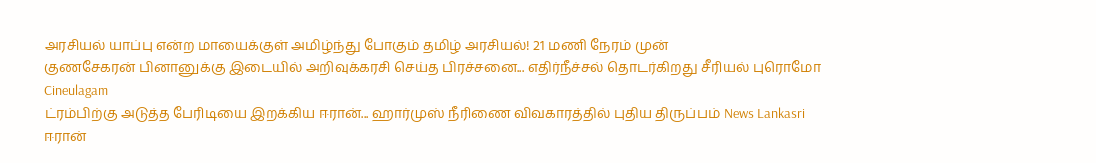அரசியல் யாப்பு என்ற மாயைக்குள் அமிழ்ந்து போகும் தமிழ் அரசியல்! 21 மணி நேரம் முன்
குணசேகரன் பினானுக்கு இடையில் அறிவுக்கரசி செய்த பிரச்சனை... எதிர்நீச்சல் தொடர்கிறது சீரியல் புரொமோ Cineulagam
ட்ரம்பிற்கு அடுத்த பேரிடியை இறக்கிய ஈரான்... ஹார்முஸ் நீரிணை விவகாரத்தில் புதிய திருப்பம் News Lankasri
ஈரான்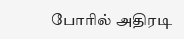போரில் அதிரடி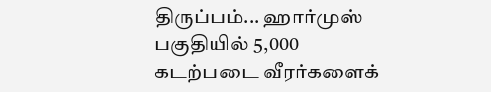திருப்பம்... ஹார்முஸ் பகுதியில் 5,000 கடற்படை வீரர்களைக்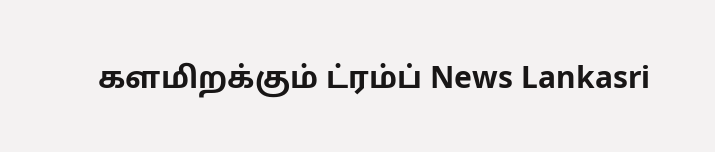களமிறக்கும் ட்ரம்ப் News Lankasri